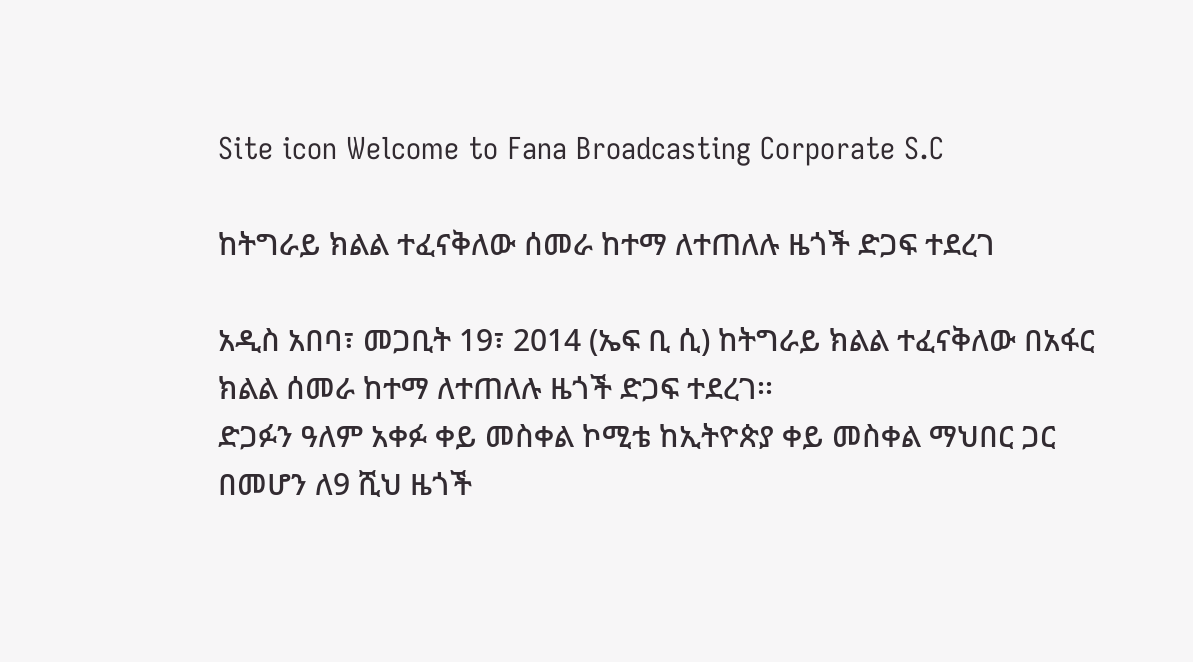Site icon Welcome to Fana Broadcasting Corporate S.C

ከትግራይ ክልል ተፈናቅለው ሰመራ ከተማ ለተጠለሉ ዜጎች ድጋፍ ተደረገ

አዲስ አበባ፣ መጋቢት 19፣ 2014 (ኤፍ ቢ ሲ) ከትግራይ ክልል ተፈናቅለው በአፋር ክልል ሰመራ ከተማ ለተጠለሉ ዜጎች ድጋፍ ተደረገ፡፡
ድጋፉን ዓለም አቀፉ ቀይ መስቀል ኮሚቴ ከኢትዮጵያ ቀይ መስቀል ማህበር ጋር በመሆን ለ9 ሺህ ዜጎች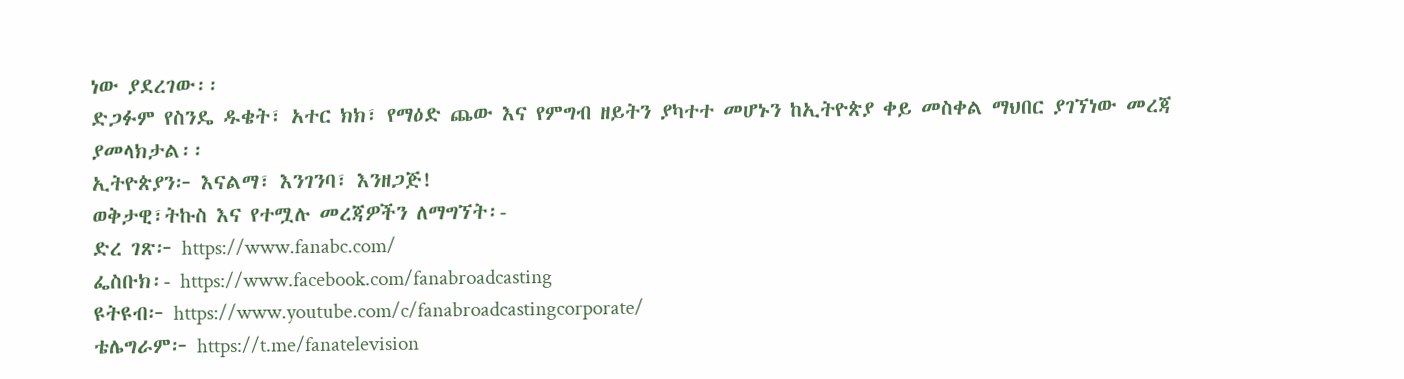ነው ያደረገው፡፡
ድጋፉም የስንዴ ዱቄት፣ አተር ክክ፣ የማዕድ ጨው እና የምግብ ዘይትን ያካተተ መሆኑን ከኢትዮጵያ ቀይ መስቀል ማህበር ያገኘነው መረጃ ያመላክታል፡፡
ኢትዮጵያን፦ እናልማ፣ እንገንባ፣ እንዘጋጅ!
ወቅታዊ፣ትኩስ እና የተሟሉ መረጃዎችን ለማግኘት፡-
ድረ ገጽ፦ https://www.fanabc.com/
ፌስቡክ፡- https://www.facebook.com/fanabroadcasting
ዩትዩብ፦ https://www.youtube.com/c/fanabroadcastingcorporate/
ቴሌግራም፦ https://t.me/fanatelevision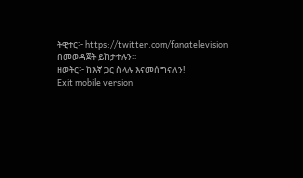ትዊተር፦ https://twitter.com/fanatelevision በመወዳጀት ይከታተሉን፡፡
ዘወትር፦ ከእኛ ጋር ስላሉ እናመሰግናለን!
Exit mobile version